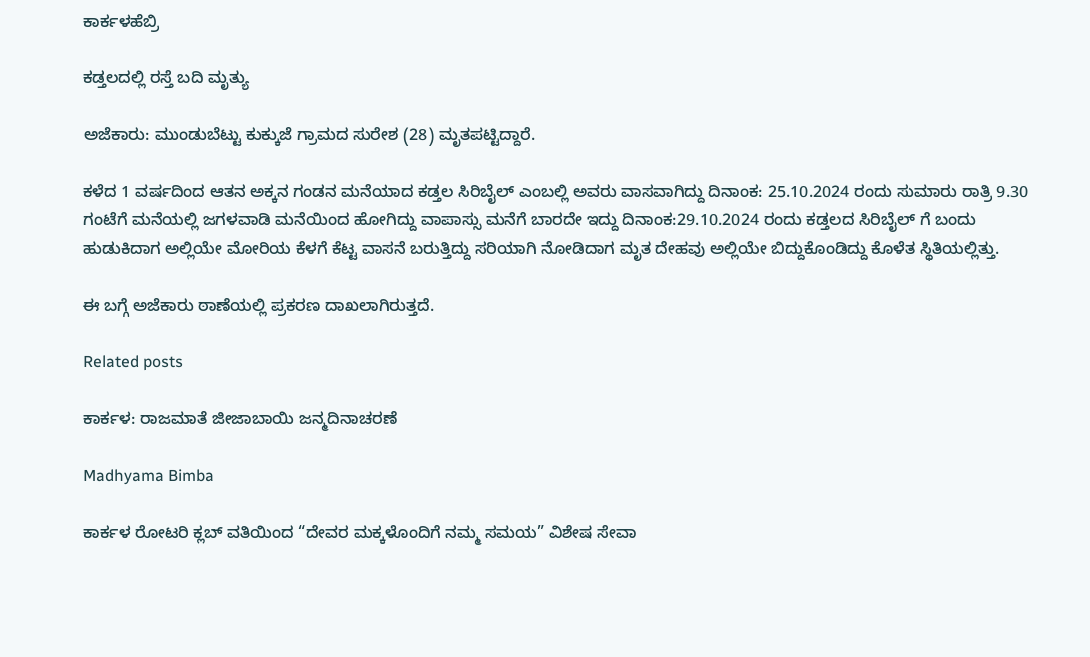ಕಾರ್ಕಳಹೆಬ್ರಿ

ಕಡ್ತಲದಲ್ಲಿ ರಸ್ತೆ ಬದಿ ಮೃತ್ಯು

ಅಜೆಕಾರು: ಮುಂಡುಬೆಟ್ಟು ಕುಕ್ಕುಜೆ ಗ್ರಾಮದ ಸುರೇಶ (28) ಮೃತಪಟ್ಟಿದ್ದಾರೆ.

ಕಳೆದ 1 ವರ್ಷದಿಂದ ಆತನ ಅಕ್ಕನ ಗಂಡನ ಮನೆಯಾದ ಕಡ್ತಲ ಸಿರಿಬೈಲ್ ಎಂಬಲ್ಲಿ ಅವರು ವಾಸವಾಗಿದ್ದು ದಿನಾಂಕ: 25.10.2024 ರಂದು ಸುಮಾರು ರಾತ್ರಿ 9.30 ಗಂಟೆಗೆ ಮನೆಯಲ್ಲಿ ಜಗಳವಾಡಿ ಮನೆಯಿಂದ ಹೋಗಿದ್ದು ವಾಪಾಸ್ಸು ಮನೆಗೆ ಬಾರದೇ ಇದ್ದು ದಿನಾಂಕ:29.10.2024 ರಂದು ಕಡ್ತಲದ ಸಿರಿಬೈಲ್ ಗೆ ಬಂದು ಹುಡುಕಿದಾಗ ಅಲ್ಲಿಯೇ ಮೋರಿಯ ಕೆಳಗೆ ಕೆಟ್ಟ ವಾಸನೆ ಬರುತ್ತಿದ್ದು ಸರಿಯಾಗಿ ನೋಡಿದಾಗ ಮೃತ ದೇಹವು ಅಲ್ಲಿಯೇ ಬಿದ್ದುಕೊಂಡಿದ್ದು ಕೊಳೆತ ಸ್ಥಿತಿಯಲ್ಲಿತ್ತು.

ಈ ಬಗ್ಗೆ ಅಜೆಕಾರು ಠಾಣೆಯಲ್ಲಿ ಪ್ರಕರಣ ದಾಖಲಾಗಿರುತ್ತದೆ.

Related posts

ಕಾರ್ಕಳ: ರಾಜಮಾತೆ ಜೀಜಾಬಾಯಿ ಜನ್ಮದಿನಾಚರಣೆ

Madhyama Bimba

ಕಾರ್ಕಳ ರೋಟರಿ ಕ್ಲಬ್ ವತಿಯಿಂದ “ದೇವರ ಮಕ್ಕಳೊಂದಿಗೆ ನಮ್ಮ ಸಮಯ” ವಿಶೇಷ ಸೇವಾ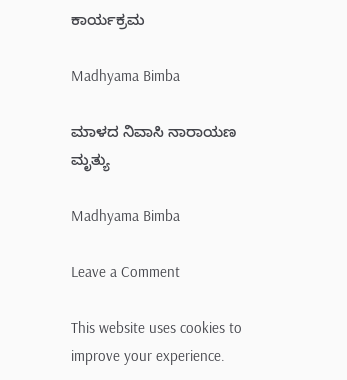ಕಾರ್ಯಕ್ರಮ

Madhyama Bimba

ಮಾಳದ ನಿವಾಸಿ ನಾರಾಯಣ ಮೃತ್ಯು

Madhyama Bimba

Leave a Comment

This website uses cookies to improve your experience.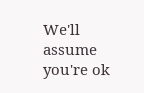We'll assume you're ok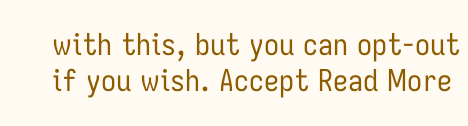with this, but you can opt-out if you wish. Accept Read More